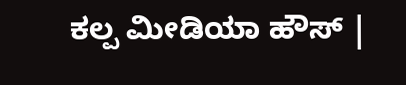ಕಲ್ಪ ಮೀಡಿಯಾ ಹೌಸ್ |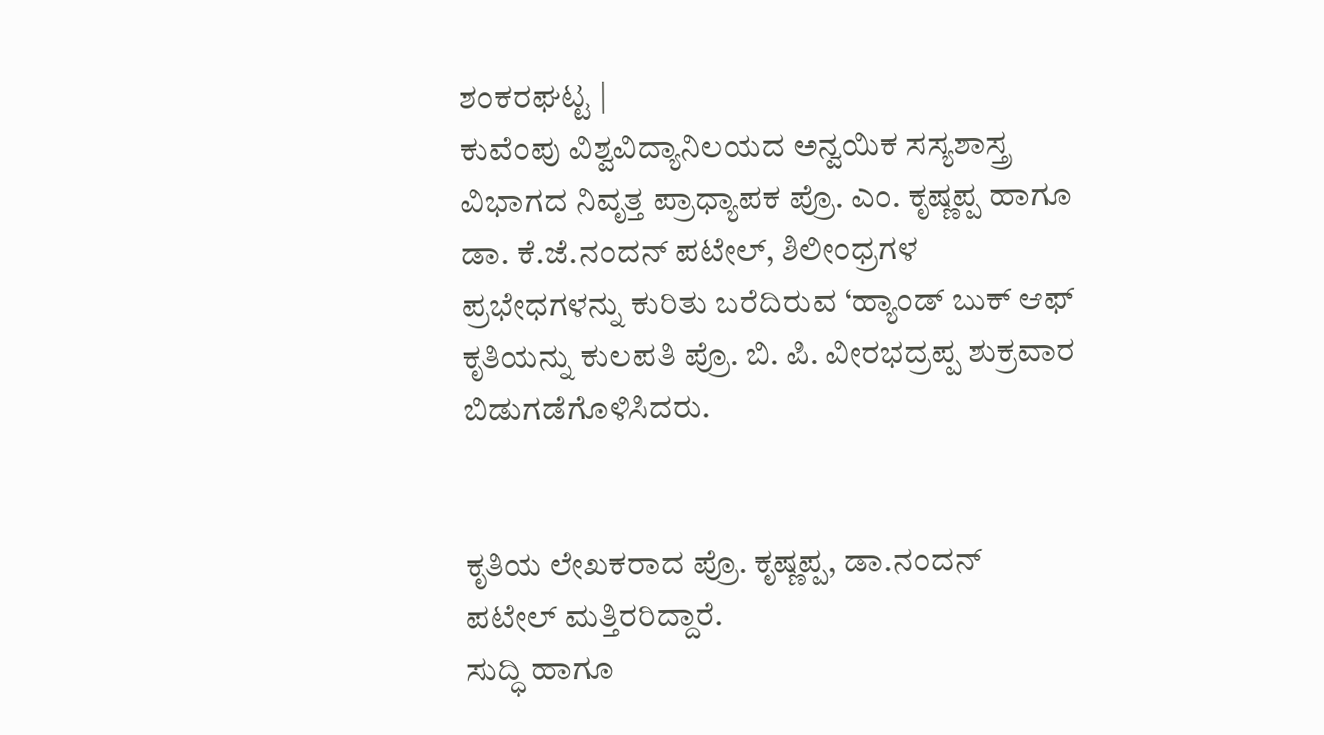ಶಂಕರಘಟ್ಟ |
ಕುವೆಂಪು ವಿಶ್ವವಿದ್ಯಾನಿಲಯದ ಅನ್ವಯಿಕ ಸಸ್ಯಶಾಸ್ತ್ರ ವಿಭಾಗದ ನಿವೃತ್ತ ಪ್ರಾಧ್ಯಾಪಕ ಪ್ರೊ. ಎಂ. ಕೃಷ್ಣಪ್ಪ ಹಾಗೂ ಡಾ. ಕೆ.ಜೆ.ನಂದನ್ ಪಟೇಲ್, ಶಿಲೀಂಧ್ರಗಳ ಪ್ರಭೇಧಗಳನ್ನು ಕುರಿತು ಬರೆದಿರುವ ‘ಹ್ಯಾಂಡ್ ಬುಕ್ ಆಫ್ ಕೃತಿಯನ್ನು ಕುಲಪತಿ ಪ್ರೊ. ಬಿ. ಪಿ. ವೀರಭದ್ರಪ್ಪ ಶುಕ್ರವಾರ ಬಿಡುಗಡೆಗೊಳಿಸಿದರು.


ಕೃತಿಯ ಲೇಖಕರಾದ ಪ್ರೊ. ಕೃಷ್ಣಪ್ಪ, ಡಾ.ನಂದನ್ ಪಟೇಲ್ ಮತ್ತಿರರಿದ್ದಾರೆ.
ಸುದ್ಧಿ ಹಾಗೂ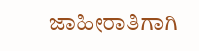ಜಾಹೀರಾತಿಗಾಗಿ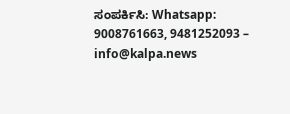ಸಂಪರ್ಕಿಸಿ: Whatsapp: 9008761663, 9481252093 – info@kalpa.news